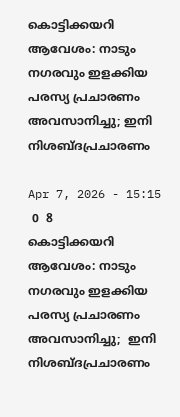കൊട്ടിക്കയറി ആവേശം: നാടും നഗരവും ഇളക്കിയ പരസ്യ പ്രചാരണം അവസാനിച്ചു; ഇനി നിശബ്‌ദപ്രചാരണം

Apr 7, 2026 - 15:15
 0  8
കൊട്ടിക്കയറി  ആവേശം: നാടും നഗരവും ഇളക്കിയ  പരസ്യ പ്രചാരണം അവസാനിച്ചു;  ഇനി നിശബ്‌ദപ്രചാരണം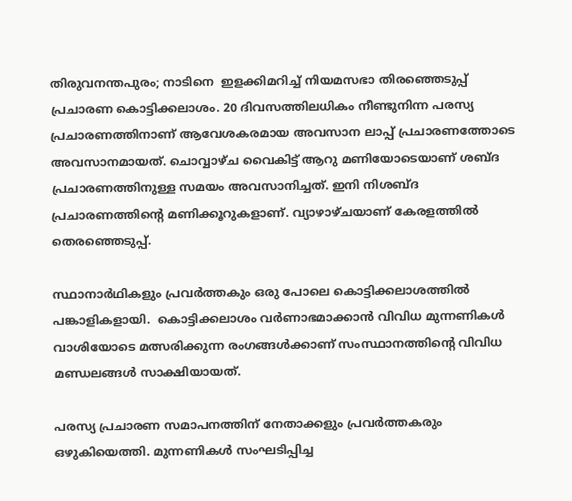തിരുവനന്തപുരം; നാടിനെ  ഇളക്കിമറിച്ച് നിയമസഭാ തിരഞ്ഞെടുപ്പ് പ്രചാരണ കൊട്ടിക്കലാശം. 20 ദിവസത്തിലധികം നീണ്ടുനിന്ന പരസ്യ പ്രചാരണത്തിനാണ് ആവേശകരമായ അവസാന ലാപ്പ് പ്രചാരണത്തോടെ അവസാനമായത്. ചൊവ്വാഴ്ച വൈകിട്ട് ആറു മണിയോടെയാണ് ശബ്ദ പ്രചാരണത്തിനുള്ള സമയം അവസാനിച്ചത്. ഇനി നിശബ്ദ പ്രചാരണത്തിന്‍റെ മണിക്കൂറുകളാണ്. വ്യാഴാഴ്ചയാണ് കേരളത്തിൽ തെരഞ്ഞെടുപ്പ്.

സ്ഥാനാർഥികളും പ്രവർത്തകും ഒരു പോലെ കൊട്ടിക്കലാശത്തിൽ പങ്കാളികളായി.  കൊട്ടിക്കലാശം വര്‍ണാഭമാക്കാന്‍ വിവിധ മുന്നണികള്‍ വാശിയോടെ മത്സരിക്കുന്ന രംഗങ്ങള്‍ക്കാണ് സംസ്ഥാനത്തിന്റെ വിവിധ മണ്ഡലങ്ങള്‍ സാക്ഷിയായത്.

പരസ്യ പ്രചാരണ സമാപനത്തിന് നേതാക്കളും പ്രവര്‍ത്തകരും ഒഴുകിയെത്തി. മുന്നണികള്‍ സംഘടിപ്പിച്ച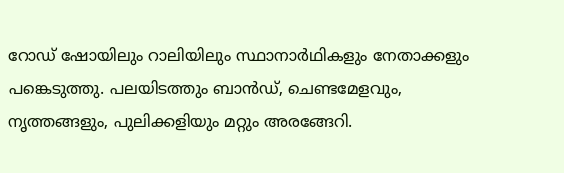റോഡ് ഷോയിലും റാലിയിലും സ്ഥാനാര്‍ഥികളും നേതാക്കളും പങ്കെടുത്തു. പലയിടത്തും ബാന്‍ഡ്, ചെണ്ടമേളവും, നൃത്തങ്ങളും, പുലിക്കളിയും മറ്റും അരങ്ങേറി.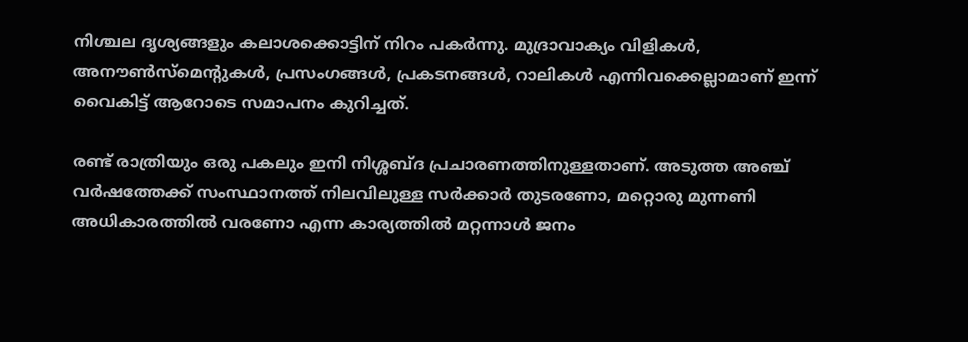നിശ്ചല ദൃശ്യങ്ങളും കലാശക്കൊട്ടിന് നിറം പകര്‍ന്നു. മുദ്രാവാക്യം വിളികള്‍, അനൗണ്‍സ്‌മെന്റുകള്‍, പ്രസംഗങ്ങള്‍, പ്രകടനങ്ങള്‍, റാലികള്‍ എന്നിവക്കെല്ലാമാണ് ഇന്ന് വൈകിട്ട് ആറോടെ സമാപനം കുറിച്ചത്.

രണ്ട് രാത്രിയും ഒരു പകലും ഇനി നിശ്ശബ്ദ പ്രചാരണത്തിനുള്ളതാണ്. അടുത്ത അഞ്ച് വര്‍ഷത്തേക്ക് സംസ്ഥാനത്ത് നിലവിലുള്ള സര്‍ക്കാര്‍ തുടരണോ, മറ്റൊരു മുന്നണി അധികാരത്തില്‍ വരണോ എന്ന കാര്യത്തില്‍ മറ്റന്നാള്‍ ജനം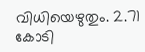വിധിയെഴുതും. 2.71 കോടി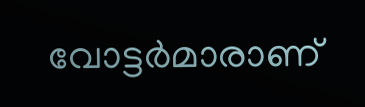വോട്ടര്‍മാരാണ്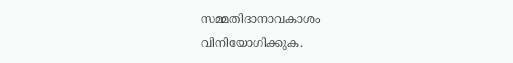സമ്മതിദാനാവകാശം വിനിയോഗിക്കുക.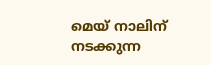മെയ് നാലിന് നടക്കുന്ന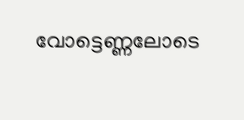വോട്ടെണ്ണലോടെ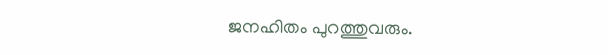ജനഹിതം പുറത്തുവരും.